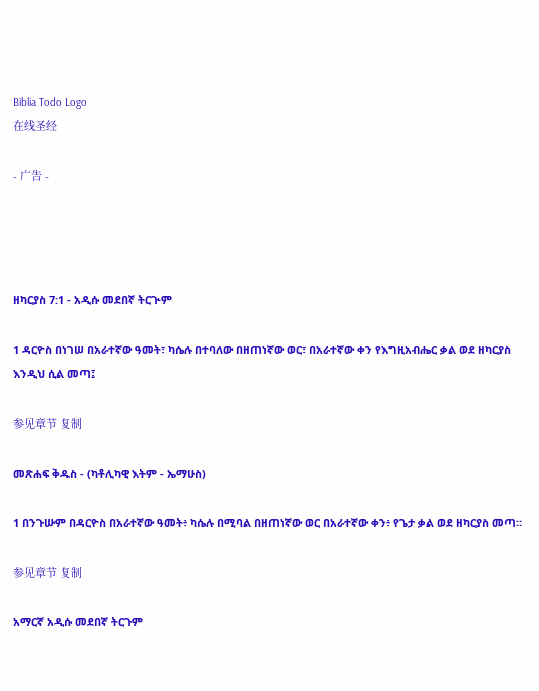Biblia Todo Logo
在线圣经

- 广告 -




ዘካርያስ 7:1 - አዲሱ መደበኛ ትርጒም

1 ዳርዮስ በነገሠ በአራተኛው ዓመት፣ ካሴሉ በተባለው በዘጠነኛው ወር፣ በአራተኛው ቀን የእግዚአብሔር ቃል ወደ ዘካርያስ እንዲህ ሲል መጣ፤

参见章节 复制

መጽሐፍ ቅዱስ - (ካቶሊካዊ እትም - ኤማሁስ)

1 በንጉሡም በዳርዮስ በአራተኛው ዓመት፥ ካሴሉ በሚባል በዘጠነኛው ወር በአራተኛው ቀን፥ የጌታ ቃል ወደ ዘካርያስ መጣ።

参见章节 复制

አማርኛ አዲሱ መደበኛ ትርጉም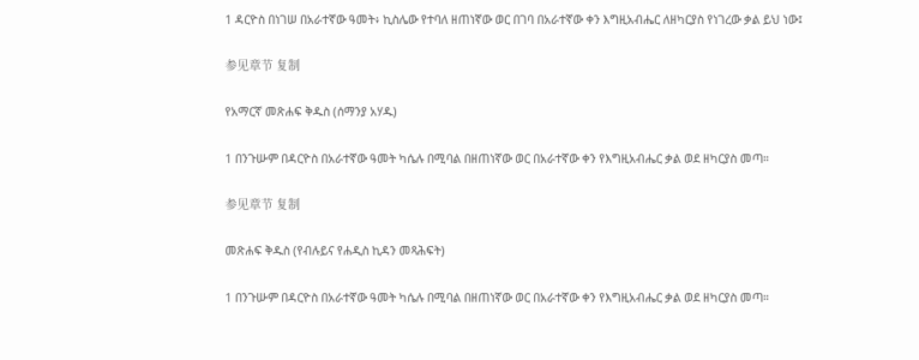1 ዳርዮስ በነገሠ በአራተኛው ዓመት፥ ኪስሌው የተባለ ዘጠነኛው ወር በገባ በአራተኛው ቀን እግዚአብሔር ለዘካርያስ የነገረው ቃል ይህ ነው፤

参见章节 复制

የአማርኛ መጽሐፍ ቅዱስ (ሰማንያ አሃዱ)

1 በንጉሡም በዳርዮስ በአራተኛው ዓመት ካሴሉ በሚባል በዘጠነኛው ወር በአራተኛው ቀን የእግዚአብሔር ቃል ወደ ዘካርያስ መጣ።

参见章节 复制

መጽሐፍ ቅዱስ (የብሉይና የሐዲስ ኪዳን መጻሕፍት)

1 በንጉሡም በዳርዮስ በአራተኛው ዓመት ካሴሉ በሚባል በዘጠነኛው ወር በአራተኛው ቀን የእግዚአብሔር ቃል ወደ ዘካርያስ መጣ።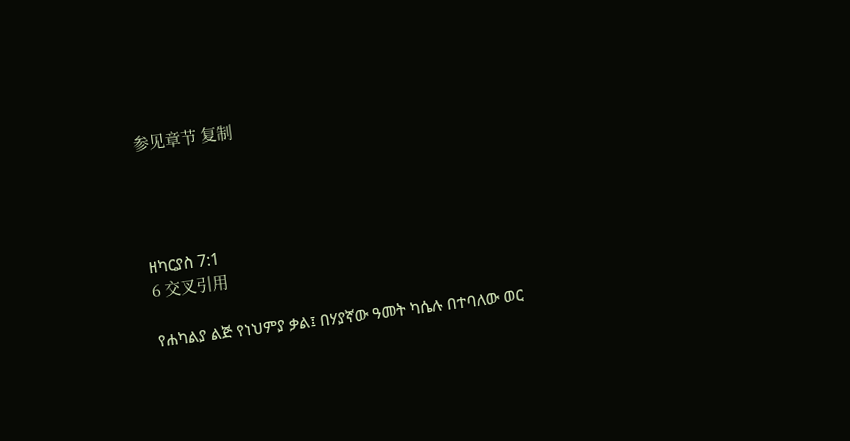参见章节 复制




ዘካርያስ 7:1
6 交叉引用

የሐካልያ ልጅ የነህምያ ቃል፤ በሃያኛው ዓመት ካሴሉ በተባለው ወር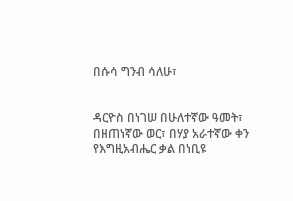በሱሳ ግንብ ሳለሁ፣


ዳርዮስ በነገሠ በሁለተኛው ዓመት፣ በዘጠነኛው ወር፣ በሃያ አራተኛው ቀን የእግዚአብሔር ቃል በነቢዩ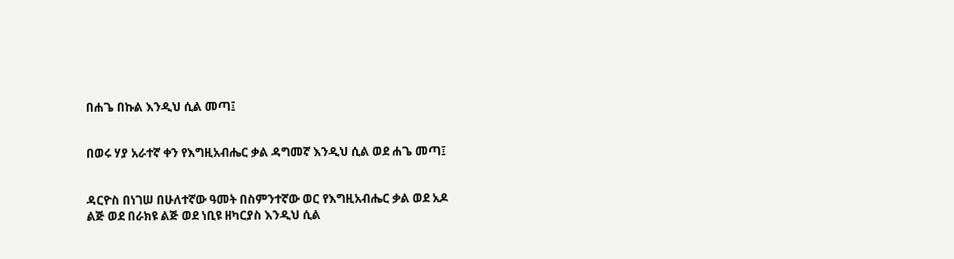በሐጌ በኩል እንዲህ ሲል መጣ፤


በወሩ ሃያ አራተኛ ቀን የእግዚአብሔር ቃል ዳግመኛ እንዲህ ሲል ወደ ሐጌ መጣ፤


ዳርዮስ በነገሠ በሁለተኛው ዓመት በስምንተኛው ወር የእግዚአብሔር ቃል ወደ አዶ ልጅ ወደ በራክዩ ልጅ ወደ ነቢዩ ዘካርያስ እንዲህ ሲል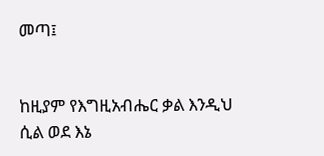መጣ፤


ከዚያም የእግዚአብሔር ቃል እንዲህ ሲል ወደ እኔ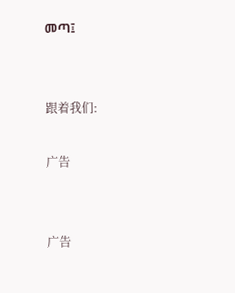መጣ፤


跟着我们:

广告


广告